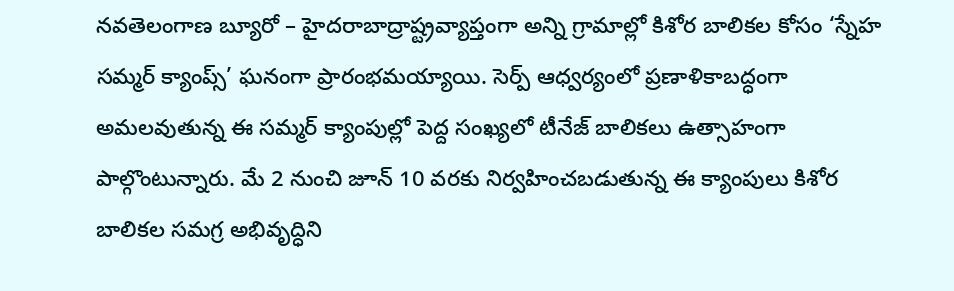నవతెలంగాణ బ్యూరో – హైదరాబాద్రాష్ట్రవ్యాప్తంగా అన్ని గ్రామాల్లో కిశోర బాలికల కోసం ‘స్నేహ సమ్మర్ క్యాంప్స్’ ఘనంగా ప్రారంభమయ్యాయి. సెర్ప్ ఆధ్వర్యంలో ప్రణాళికాబద్ధంగా అమలవుతున్న ఈ సమ్మర్ క్యాంపుల్లో పెద్ద సంఖ్యలో టీనేజ్ బాలికలు ఉత్సాహంగా పాల్గొంటున్నారు. మే 2 నుంచి జూన్ 10 వరకు నిర్వహించబడుతున్న ఈ క్యాంపులు కిశోర బాలికల సమగ్ర అభివృద్ధిని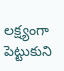లక్ష్యంగా పెట్టుకుని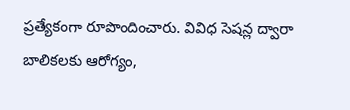ప్రత్యేకంగా రూపొందించారు. వివిధ సెషన్ల ద్వారా బాలికలకు ఆరోగ్యం,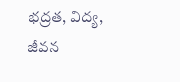భద్రత, విద్య, జీవన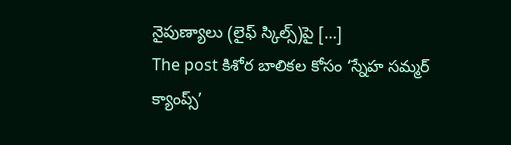నైపుణ్యాలు (లైఫ్ స్కిల్స్)పై […]
The post కిశోర బాలికల కోసం ‘స్నేహ సమ్మర్ క్యాంప్స్’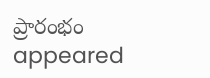ప్రారంభం appeared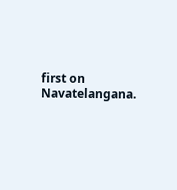first on Navatelangana.